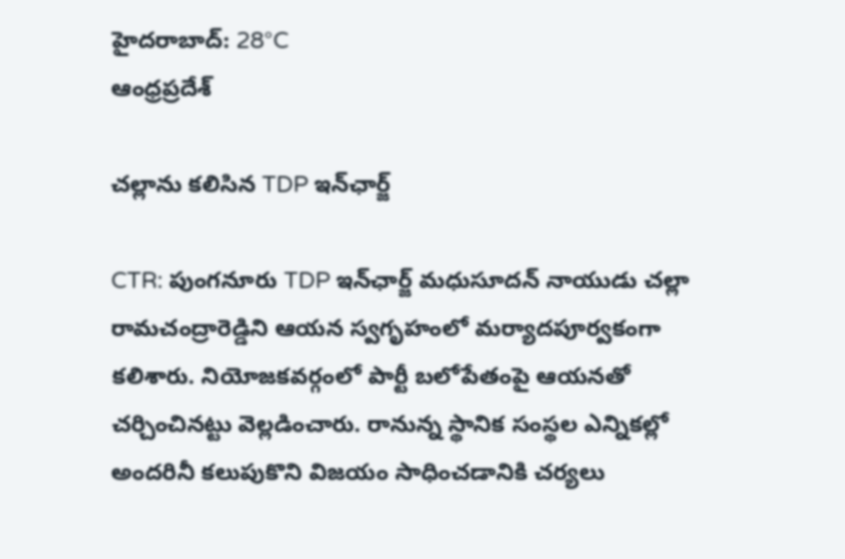హైదరాబాద్: 28°C
ఆంధ్రప్రదేశ్

చల్లాను కలిసిన TDP ఇన్‌ఛార్జ్

CTR: పుంగనూరు TDP ఇన్‌ఛార్జ్ మధుసూదన్ నాయుడు చల్లా రామచంద్రారెడ్డిని ఆయన స్వగృహంలో మర్యాదపూర్వకంగా కలిశారు. నియోజకవర్గంలో పార్టీ బలోపేతంపై ఆయనతో చర్చించినట్టు వెల్లడించారు. రానున్న స్థానిక సంస్థల ఎన్నికల్లో అందరినీ కలుపుకొని విజయం సాధించడానికి చర్యలు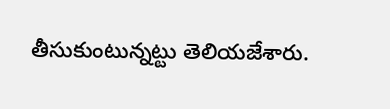తీసుకుంటున్నట్టు తెలియజేశారు.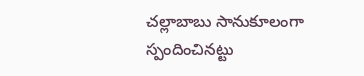చల్లాబాబు సానుకూలంగా స్పందించినట్టు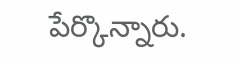పేర్కొన్నారు.